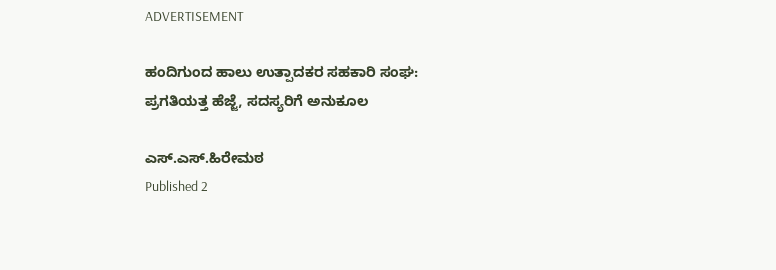ADVERTISEMENT

ಹಂದಿಗುಂದ ಹಾಲು ಉತ್ಪಾದಕರ ಸಹಕಾರಿ ಸಂಘ: ಪ್ರಗತಿಯತ್ತ ಹೆಜ್ಜೆ, ಸದಸ್ಯರಿಗೆ ಅನುಕೂಲ

ಎಸ್.ಎಸ್.ಹಿರೇಮಠ
Published 2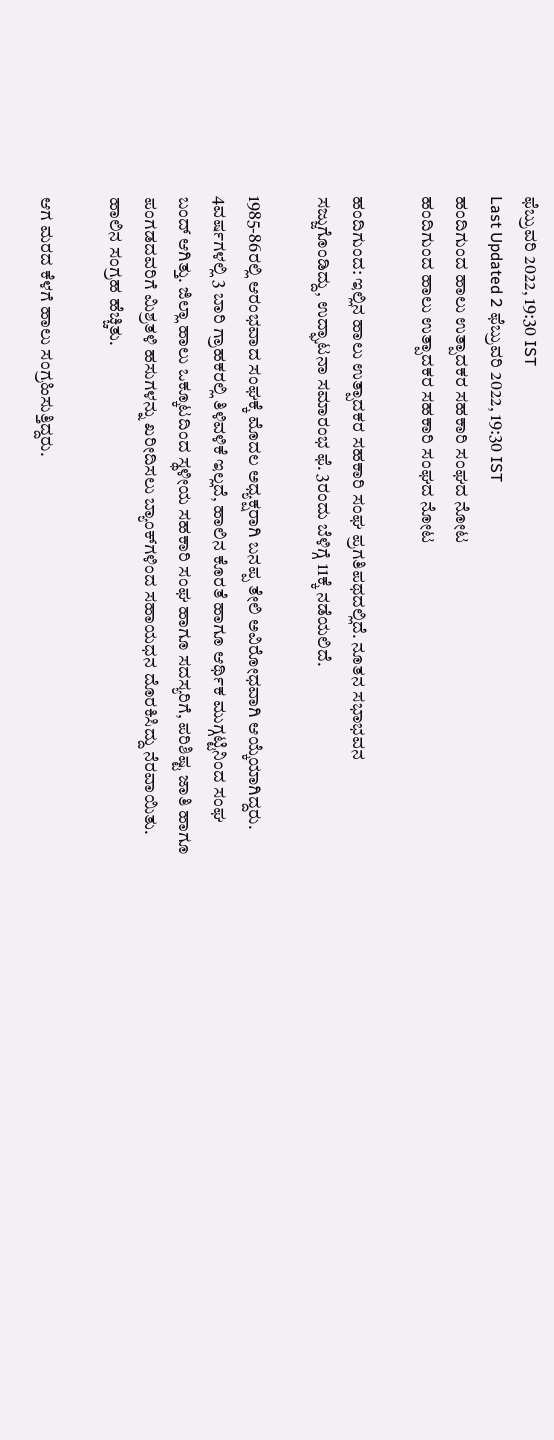ಫೆಬ್ರುವರಿ 2022, 19:30 IST
Last Updated 2 ಫೆಬ್ರುವರಿ 2022, 19:30 IST
ಹಂದಿಗುಂದ ಹಾಲು ಉತ್ಪಾದಕರ ಸಹಕಾರಿ ಸಂಘದ ನೋಟ ‍‍
ಹಂದಿಗುಂದ ಹಾಲು ಉತ್ಪಾದಕರ ಸಹಕಾರಿ ಸಂಘದ ನೋಟ ‍‍

ಹಂದಿಗುಂದ: ಇಲ್ಲಿನ ಹಾಲು ಉತ್ಪಾದಕರ ಸಹಕಾರಿ ಸಂಘ ‍‍ಪ್ರಗತಿಪಥದಲ್ಲಿದೆ. ನೂತನ ಸಭಾಭವನ ಸಜ್ಜುಗೊಂಡಿದ್ದು, ಉದ್ಘಾಟನಾ ಸಮಾರಂಭ ಫೆ. 3ರಂದು ಬೆಳಿಗ್ಗೆ 11ಕ್ಕೆ ನಡೆಯಲಿದೆ.

1985-86ರಲ್ಲಿ ಆರಂಭವಾದ ಸಂಘಕ್ಕೆ ಮೊದಲ ಅಧ್ಯಕ್ಷರಾಗಿ ಬನಪ್ಪ ತೇಲಿ ಅವಿರೋಧವಾಗಿ ಆಯ್ಕೆಯಾಗಿದ್ದರು. 4ವರ್ಷಗಳಲ್ಲಿ 3 ಬಾರಿ ಗ್ರಾಹಕರಲ್ಲಿ ತಿಳಿವಳಿಕೆ ಇಲ್ಲದೆ, ಹಾಲಿನ ಕೊರತೆ ಹಾಗೂ ಆರ್ಥಿಕ ಮುಗ್ಗಟ್ಟಿನಿಂದ ಸಂಘ ಬಂದ್ ಆಗಿತ್ತು. ಜಿಲ್ಲಾ ಹಾಲು ಒಕ್ಕೂಟದಿಂದ ಸ್ಥಳೀಯ ಸಹಕಾರಿ ಸಂಘ ಹಾಗೂ ಸದಸ್ಯರಿಗೆ, ಪರಿಶಿಷ್ಟ ಜಾತಿ ಹಾಗೂ ಪಂಗಡದವರಿಗೆ ಮಿಶ್ರತಳಿ ಹಸುಗಳನ್ನು ಖರೀದಿಸಲು ಬ್ಯಾಂಕ್‌ಗಳಿಂದ ಸಹಾಯಧನ ದೊರಕಿಸಿದ್ದು ನೆರವಾಯಿತು. ಹಾಲಿನ ಸಂಗ್ರಹ ಹೆಚ್ಚಿತು.

ಆಗ ಮರದ ಕೆಳಗೆ ಹಾಲು ಸಂಗ್ರಹಿಸುತ್ತಿದ್ದರು.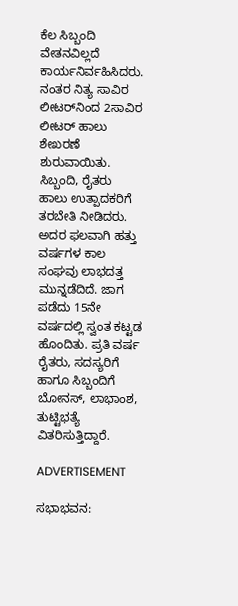ಕೆಲ ಸಿಬ್ಬಂದಿ ವೇತನವಿಲ್ಲದೆ ಕಾರ್ಯನಿರ್ವಹಿಸಿದರು. ನಂತರ ನಿತ್ಯ ಸಾವಿರ ಲೀಟರ್‌ನಿಂದ 2ಸಾವಿರ ಲೀಟರ್ ಹಾಲು ಶೇಖರಣೆ ಶುರುವಾಯಿತು. ಸಿಬ್ಬಂದಿ, ರೈತರು ಹಾಲು ಉತ್ಪಾದಕರಿಗೆ ತರಬೇತಿ ನೀಡಿದರು. ಅದರ ಫಲವಾಗಿ ಹತ್ತು ವರ್ಷಗಳ ಕಾಲ ಸಂಘವು ಲಾಭದತ್ತ ಮುನ್ನಡೆದಿದೆ. ಜಾಗ ಪಡೆದು 15ನೇ ವರ್ಷದಲ್ಲಿ ಸ್ವಂತ ಕಟ್ಟಡ ಹೊಂದಿತು. ಪ್ರತಿ ವರ್ಷ ರೈತರು, ಸದಸ್ಯರಿಗೆ ಹಾಗೂ ಸಿಬ್ಬಂದಿಗೆ ಬೋನಸ್, ಲಾಭಾಂಶ, ತುಟ್ಟಿಭತ್ಯೆ ವಿತರಿಸುತ್ತಿದ್ದಾರೆ.

ADVERTISEMENT

ಸಭಾಭವನ: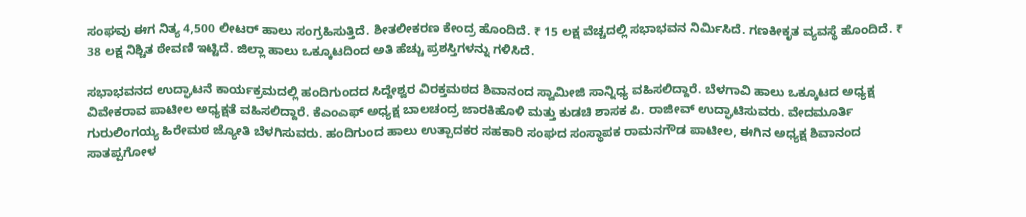ಸಂಘವು ಈಗ ನಿತ್ಯ 4,500 ಲೀಟರ್‌ ಹಾಲು ಸಂಗ್ರಹಿಸುತ್ತಿದೆ. ಶೀತಲೀಕರಣ ಕೇಂದ್ರ ಹೊಂದಿದೆ. ₹ 15 ಲಕ್ಷ ವೆಚ್ಚದಲ್ಲಿ ಸಭಾಭವನ ನಿರ್ಮಿಸಿದೆ. ಗಣಕೀಕೃತ ವ್ಯವಸ್ಥೆ ಹೊಂದಿದೆ. ₹ 38 ಲಕ್ಷ ನಿಶ್ಚಿತ ಠೇವಣಿ ಇಟ್ಟಿದೆ. ಜಿಲ್ಲಾ ಹಾಲು ಒಕ್ಕೂಟದಿಂದ ಅತಿ ಹೆಚ್ಚು ಪ್ರಶಸ್ತಿಗಳನ್ನು ಗಳಿಸಿದೆ.

ಸಭಾಭವನದ ಉದ್ಘಾಟನೆ ಕಾರ್ಯಕ್ರಮದಲ್ಲಿ ಹಂದಿಗುಂದದ ಸಿದ್ದೇಶ್ವರ ವಿರಕ್ತಮಠದ ಶಿವಾನಂದ ಸ್ವಾಮೀಜಿ ಸಾನ್ನಿಧ್ಯ ವಹಿಸಲಿದ್ದಾರೆ. ಬೆಳಗಾವಿ ಹಾಲು ಒಕ್ಕೂಟದ ಅಧ್ಯಕ್ಷ ವಿವೇಕರಾವ ಪಾಟೀಲ ಅಧ್ಯಕ್ಷತೆ ವಹಿಸಲಿದ್ದಾರೆ. ಕೆಎಂಎಫ್‌ ಅಧ್ಯಕ್ಷ ಬಾಲಚಂದ್ರ ಜಾರಕಿಹೊಳಿ ಮತ್ತು ಕುಡಚಿ ಶಾಸಕ ಪಿ. ರಾಜೀವ್ ಉದ್ಘಾಟಿಸುವರು. ವೇದಮೂರ್ತಿ ಗುರುಲಿಂಗಯ್ಯ ಹಿರೇಮಠ ಜ್ಯೋತಿ ಬೆಳಗಿಸುವರು. ಹಂದಿಗುಂದ ಹಾಲು ಉತ್ಪಾದಕರ ಸಹಕಾರಿ ಸಂಘದ ಸಂಸ್ಥಾಪಕ ರಾಮನಗೌಡ ಪಾಟೀಲ, ಈಗಿನ ಅಧ್ಯಕ್ಷ ಶಿವಾನಂದ ಸಾತಪ್ಪಗೋಳ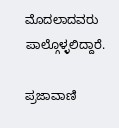ಮೊದಲಾದವರು ಪಾಲ್ಗೊಳ್ಳಲಿದ್ದಾರೆ.

ಪ್ರಜಾವಾಣಿ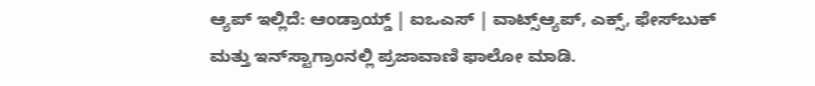ಆ್ಯಪ್ ಇಲ್ಲಿದೆ: ಆಂಡ್ರಾಯ್ಡ್ | ಐಒಎಸ್ | ವಾಟ್ಸ್ಆ್ಯಪ್, ಎಕ್ಸ್, ಫೇಸ್‌ಬುಕ್ ಮತ್ತು ಇನ್‌ಸ್ಟಾಗ್ರಾಂನಲ್ಲಿ ಪ್ರಜಾವಾಣಿ ಫಾಲೋ ಮಾಡಿ.